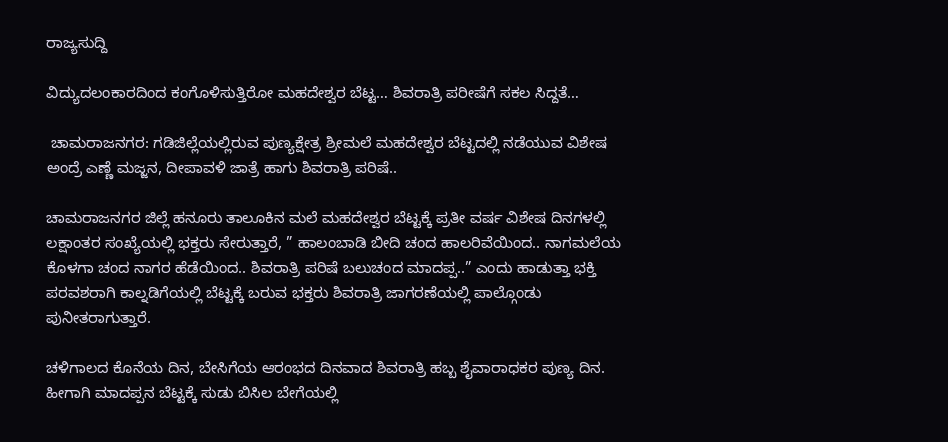ರಾಜ್ಯಸುದ್ದಿ

ವಿದ್ಯುದಲಂಕಾರದಿಂದ ಕಂಗೊಳಿಸುತ್ತಿರೋ ಮಹದೇಶ್ವರ ಬೆಟ್ಟ… ಶಿವರಾತ್ರಿ ಪರೀಷೆಗೆ ಸಕಲ ಸಿದ್ದತೆ…

 ಚಾಮರಾಜನಗರ: ಗಡಿಜಿಲ್ಲೆಯಲ್ಲಿರುವ ಪುಣ್ಯಕ್ಷೇತ್ರ ಶ್ರೀಮಲೆ ಮಹದೇಶ್ವರ ಬೆಟ್ಟದಲ್ಲಿ‌ ನಡೆಯುವ ವಿಶೇಷ ಅಂದ್ರೆ ಎಣ್ಣೆ ಮಜ್ಜನ, ದೀಪಾವಳಿ ಜಾತ್ರೆ ಹಾಗು ಶಿವರಾತ್ರಿ ಪರಿಷೆ..

ಚಾಮರಾಜನಗರ ಜಿಲ್ಲೆ ಹನೂರು ತಾಲೂಕಿನ ಮಲೆ ಮಹದೇಶ್ವರ ಬೆಟ್ಟಕ್ಕೆ ಪ್ರತೀ ವರ್ಷ ವಿಶೇಷ ದಿನಗಳಲ್ಲಿ ಲಕ್ಷಾಂತರ ಸಂಖ್ಯೆಯಲ್ಲಿ ಭಕ್ತರು ಸೇರುತ್ತಾರೆ, ” ಹಾಲಂಬಾಡಿ ಬೀದಿ ಚಂದ ಹಾಲರಿವೆಯಿಂದ.. ನಾಗಮಲೆಯ ಕೊಳಗಾ ಚಂದ ನಾಗರ ಹೆಡೆಯಿಂದ.. ಶಿವರಾತ್ರಿ ಪರಿಷೆ ಬಲುಚಂದ ಮಾದಪ್ಪ..” ಎಂದು ಹಾಡುತ್ತಾ ಭಕ್ತಿ ಪರವಶರಾಗಿ ಕಾಲ್ನಡಿಗೆಯಲ್ಲಿ ಬೆಟ್ಟಕ್ಕೆ ಬರುವ ಭಕ್ತರು ಶಿವರಾತ್ರಿ ಜಾಗರಣೆಯಲ್ಲಿ ಪಾಲ್ಗೊಂಡು ಪುನೀತರಾಗುತ್ತಾರೆ.

ಚಳಿಗಾಲದ ಕೊನೆಯ ದಿನ, ಬೇಸಿಗೆಯ ಆರಂಭದ ದಿನವಾದ ಶಿವರಾತ್ರಿ ಹಬ್ಬ ಶೈವಾರಾಧಕರ ಪುಣ್ಯ ದಿನ. ಹೀಗಾಗಿ ಮಾದಪ್ಪನ ಬೆಟ್ಟಕ್ಕೆ ಸುಡು ಬಿಸಿಲ ಬೇಗೆಯಲ್ಲಿ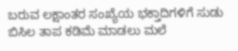ಬರುವ ಲಕ್ಷಾಂತರ ಸಂಖ್ಯೆಯ ಭಕ್ತಾದಿಗಳಿಗೆ ಸುಡು ಬಿಸಿಲ ತಾಪ ಕಡಿಮೆ ಮಾಡಲು ಮಲೆ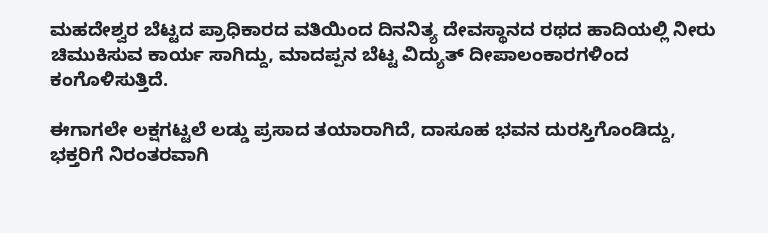ಮಹದೇಶ್ವರ ಬೆಟ್ಟದ ಪ್ರಾಧಿಕಾರದ ವತಿಯಿಂದ ದಿನನಿತ್ಯ ದೇವಸ್ಥಾನದ ರಥದ ಹಾದಿಯಲ್ಲಿ ನೀರು ಚಿಮುಕಿಸುವ ಕಾರ್ಯ ಸಾಗಿದ್ದು, ಮಾದಪ್ಪನ ಬೆಟ್ಟ ವಿದ್ಯುತ್ ದೀಪಾಲಂಕಾರಗಳಿಂದ ಕಂಗೊಳಿಸುತ್ತಿದೆ.

ಈಗಾಗಲೇ ಲಕ್ಷಗಟ್ಟಲೆ ಲಡ್ಡು ಪ್ರಸಾದ ತಯಾರಾಗಿದೆ, ದಾಸೂಹ ಭವನ ದುರಸ್ತಿಗೊಂಡಿದ್ದು, ಭಕ್ತರಿಗೆ ನಿರಂತರವಾಗಿ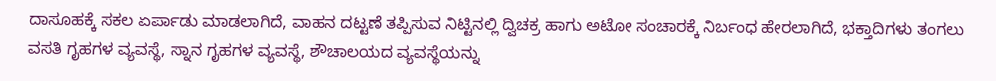ದಾಸೂಹಕ್ಕೆ ಸಕಲ ಏರ್ಪಾಡು ಮಾಡಲಾಗಿದೆ, ವಾಹನ ದಟ್ಟಣೆ ತಪ್ಪಿಸುವ ನಿಟ್ಟಿನಲ್ಲಿ ದ್ವಿಚಕ್ರ ಹಾಗು ಅಟೋ ಸಂಚಾರಕ್ಕೆ ನಿರ್ಬಂಧ ಹೇರಲಾಗಿದೆ, ಭಕ್ತಾದಿಗಳು ತಂಗಲು ವಸತಿ ಗೃಹಗಳ ವ್ಯವಸ್ಥೆ, ಸ್ನಾನ ಗೃಹಗಳ ವ್ಯವಸ್ಥೆ, ಶೌಚಾಲಯದ ವ್ಯವಸ್ಥೆಯನ್ನು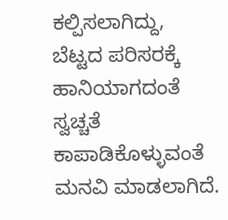ಕಲ್ಪಿಸಲಾಗಿದ್ದು, ಬೆಟ್ಟದ ಪರಿಸರಕ್ಕೆ ಹಾನಿಯಾಗದಂತೆ ಸ್ವಚ್ಚತೆ ಕಾಪಾಡಿಕೊಳ್ಳುವಂತೆ ಮನವಿ ಮಾಡಲಾಗಿದೆ.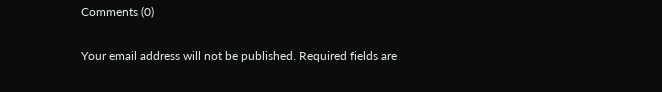Comments (0)

Your email address will not be published. Required fields are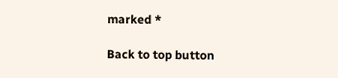marked *

Back to top button